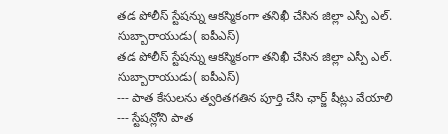తడ పోలీస్ స్టేషన్ను ఆకస్మికంగా తనిఖీ చేసిన జిల్లా ఎస్పీ ఎల్. సుబ్బారాయుడు( ఐపీఎస్)
తడ పోలీస్ స్టేషన్ను ఆకస్మికంగా తనిఖీ చేసిన జిల్లా ఎస్పీ ఎల్. సుబ్బారాయుడు( ఐపీఎస్)
--- పాత కేసులను త్వరితగతిన పూర్తి చేసి ఛార్జ్ షీట్లు వేయాలి
--- స్టేషన్లోని పాత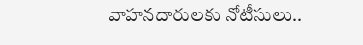వాహనదారులకు నోటీసులు..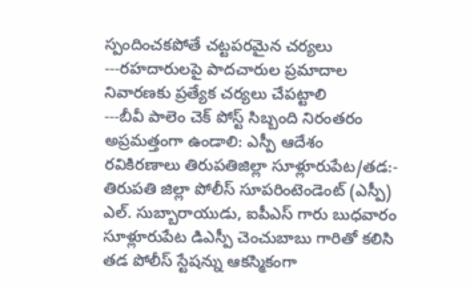స్పందించకపోతే చట్టపరమైన చర్యలు
---రహదారులపై పాదచారుల ప్రమాదాల నివారణకు ప్రత్యేక చర్యలు చేపట్టాలి
---బీవీ పాలెం చెక్ పోస్ట్ సిబ్బంది నిరంతరం అప్రమత్తంగా ఉండాలి: ఎస్పీ ఆదేశం
రవికిరణాలు తిరుపతిజిల్లా సూళ్లూరుపేట/తడ:-
తిరుపతి జిల్లా పోలీస్ సూపరింటెండెంట్ (ఎస్పీ) ఎల్. సుబ్బారాయుడు, ఐపీఎస్ గారు బుధవారం సూళ్లూరుపేట డిఎస్పీ చెంచుబాబు గారితో కలిసి తడ పోలీస్ స్టేషన్ను ఆకస్మికంగా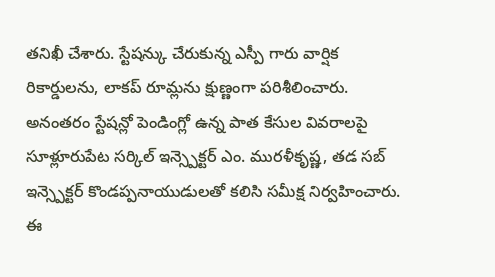తనిఖీ చేశారు. స్టేషన్కు చేరుకున్న ఎస్పీ గారు వార్షిక రికార్డులను, లాకప్ రూమ్లను క్షుణ్ణంగా పరిశీలించారు. అనంతరం స్టేషన్లో పెండింగ్లో ఉన్న పాత కేసుల వివరాలపై సూళ్లూరుపేట సర్కిల్ ఇన్స్పెక్టర్ ఎం. మురళీకృష్ణ, తడ సబ్ ఇన్స్పెక్టర్ కొండప్పనాయుడులతో కలిసి సమీక్ష నిర్వహించారు.
ఈ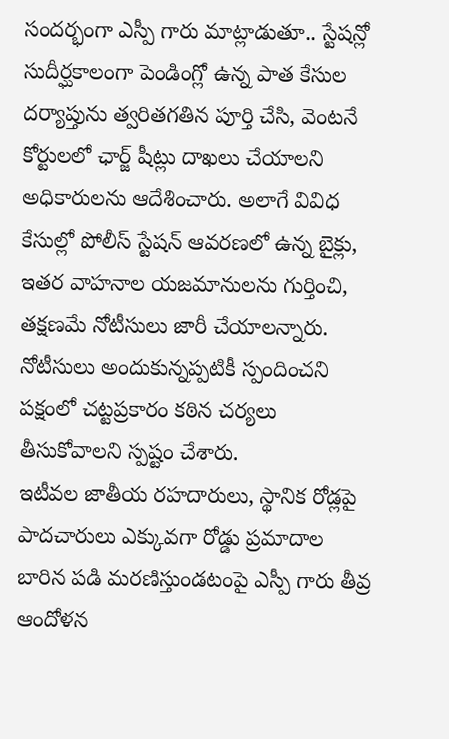సందర్భంగా ఎస్పీ గారు మాట్లాడుతూ.. స్టేషన్లో సుదీర్ఘకాలంగా పెండింగ్లో ఉన్న పాత కేసుల దర్యాప్తును త్వరితగతిన పూర్తి చేసి, వెంటనే కోర్టులలో ఛార్జ్ షీట్లు దాఖలు చేయాలని అధికారులను ఆదేశించారు. అలాగే వివిధ కేసుల్లో పోలీస్ స్టేషన్ ఆవరణలో ఉన్న బైక్లు, ఇతర వాహనాల యజమానులను గుర్తించి, తక్షణమే నోటీసులు జారీ చేయాలన్నారు. నోటీసులు అందుకున్నప్పటికీ స్పందించని పక్షంలో చట్టప్రకారం కఠిన చర్యలు తీసుకోవాలని స్పష్టం చేశారు.
ఇటీవల జాతీయ రహదారులు, స్థానిక రోడ్లపై పాదచారులు ఎక్కువగా రోడ్డు ప్రమాదాల బారిన పడి మరణిస్తుండటంపై ఎస్పీ గారు తీవ్ర ఆందోళన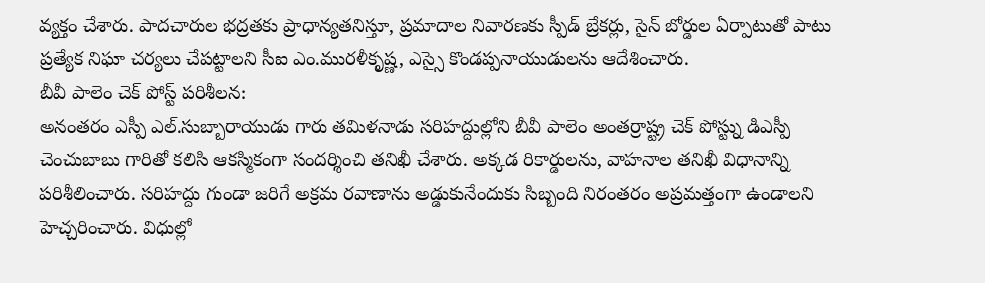వ్యక్తం చేశారు. పాదచారుల భద్రతకు ప్రాధాన్యతనిస్తూ, ప్రమాదాల నివారణకు స్పీడ్ బ్రేకర్లు, సైన్ బోర్డుల ఏర్పాటుతో పాటు ప్రత్యేక నిఘా చర్యలు చేపట్టాలని సీఐ ఎం.మురళీకృష్ణ, ఎస్సై కొండప్పనాయుడులను ఆదేశించారు.
బీవీ పాలెం చెక్ పోస్ట్ పరిశీలన:
అనంతరం ఎస్పీ ఎల్.సుబ్బారాయుడు గారు తమిళనాడు సరిహద్దుల్లోని బీవీ పాలెం అంతర్రాష్ట్ర చెక్ పోస్ట్ను డిఎస్పీ చెంచుబాబు గారితో కలిసి ఆకస్మికంగా సందర్శించి తనిఖీ చేశారు. అక్కడ రికార్డులను, వాహనాల తనిఖీ విధానాన్ని పరిశీలించారు. సరిహద్దు గుండా జరిగే అక్రమ రవాణాను అడ్డుకునేందుకు సిబ్బంది నిరంతరం అప్రమత్తంగా ఉండాలని హెచ్చరించారు. విధుల్లో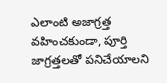ఎలాంటి అజాగ్రత్త వహించకుండా, పూర్తి జాగ్రత్తలతో పనిచేయాలని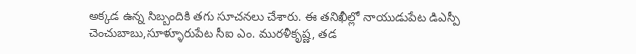అక్కడ ఉన్న సిబ్బందికి తగు సూచనలు చేశారు. ఈ తనిఖీల్లో నాయుడుపేట డిఎస్పీ చెంచుబాబు,సూళ్ళూరుపేట సీఐ ఎం. మురళీకృష్ణ, తడ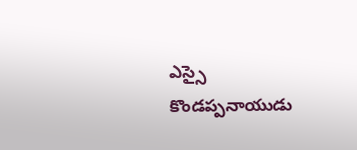ఎస్సై కొండప్పనాయుడు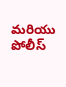మరియు పోలీస్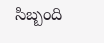సిబ్బంది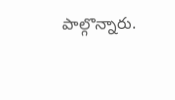పాల్గొన్నారు.